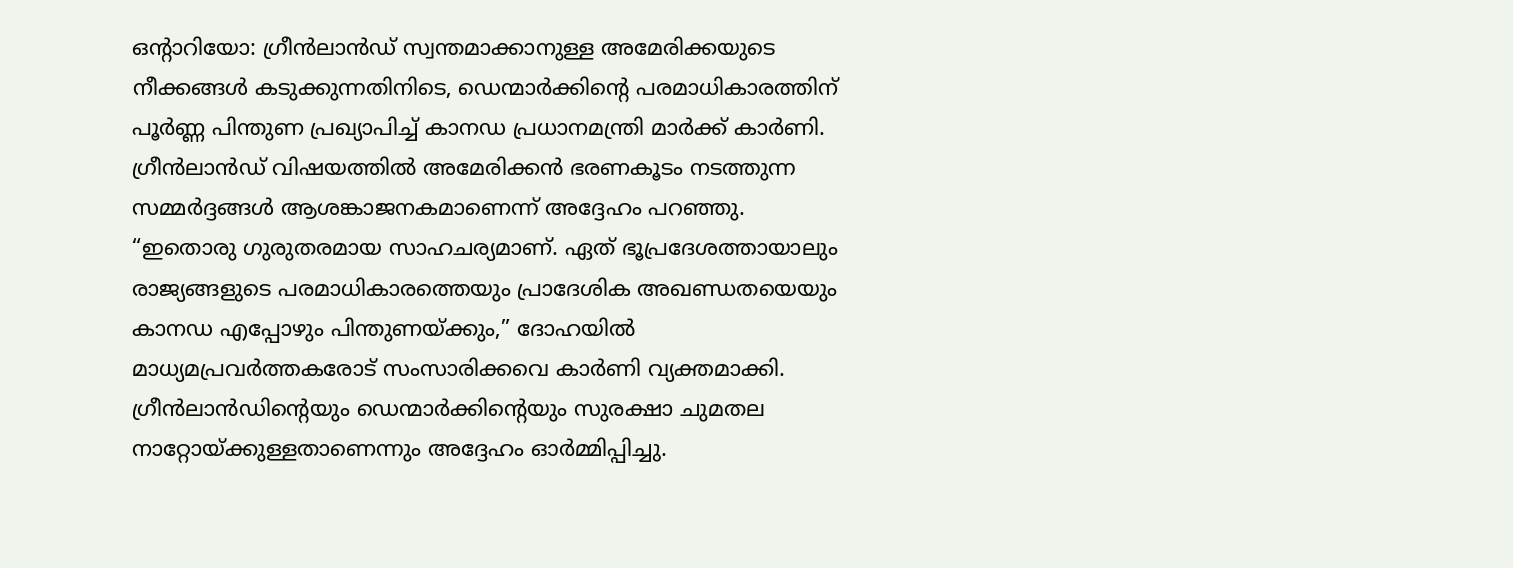ഒൻ്റാറിയോ: ഗ്രീൻലാൻഡ് സ്വന്തമാക്കാനുള്ള അമേരിക്കയുടെ നീക്കങ്ങൾ കടുക്കുന്നതിനിടെ, ഡെന്മാർക്കിന്റെ പരമാധികാരത്തിന് പൂർണ്ണ പിന്തുണ പ്രഖ്യാപിച്ച് കാനഡ പ്രധാനമന്ത്രി മാർക്ക് കാർണി. ഗ്രീൻലാൻഡ് വിഷയത്തിൽ അമേരിക്കൻ ഭരണകൂടം നടത്തുന്ന സമ്മർദ്ദങ്ങൾ ആശങ്കാജനകമാണെന്ന് അദ്ദേഹം പറഞ്ഞു. “ഇതൊരു ഗുരുതരമായ സാഹചര്യമാണ്. ഏത് ഭൂപ്രദേശത്തായാലും രാജ്യങ്ങളുടെ പരമാധികാരത്തെയും പ്രാദേശിക അഖണ്ഡതയെയും കാനഡ എപ്പോഴും പിന്തുണയ്ക്കും,” ദോഹയിൽ മാധ്യമപ്രവർത്തകരോട് സംസാരിക്കവെ കാർണി വ്യക്തമാക്കി. ഗ്രീൻലാൻഡിന്റെയും ഡെന്മാർക്കിന്റെയും സുരക്ഷാ ചുമതല നാറ്റോയ്ക്കുള്ളതാണെന്നും അദ്ദേഹം ഓർമ്മിപ്പിച്ചു.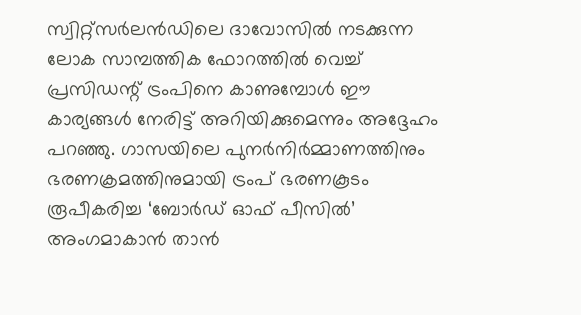സ്വിറ്റ്സർലൻഡിലെ ദാവോസിൽ നടക്കുന്ന ലോക സാമ്പത്തിക ഫോറത്തിൽ വെച്ച് പ്രസിഡന്റ് ട്രംപിനെ കാണുമ്പോൾ ഈ കാര്യങ്ങൾ നേരിട്ട് അറിയിക്കുമെന്നും അദ്ദേഹം പറഞ്ഞു. ഗാസയിലെ പുനർനിർമ്മാണത്തിനും ഭരണക്രമത്തിനുമായി ട്രംപ് ഭരണകൂടം രൂപീകരിച്ച ‘ബോർഡ് ഓഫ് പീസിൽ’ അംഗമാകാൻ താൻ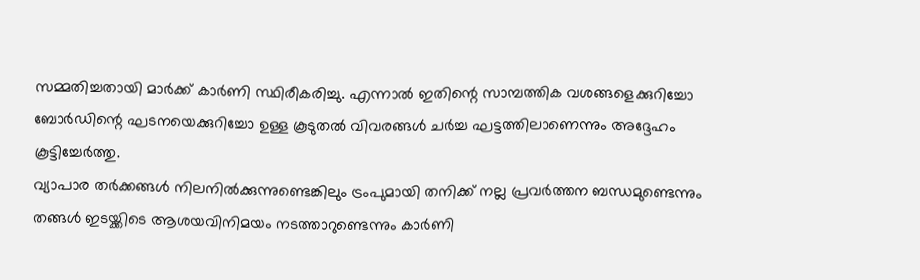സമ്മതിച്ചതായി മാർക്ക് കാർണി സ്ഥിരീകരിച്ചു. എന്നാൽ ഇതിന്റെ സാമ്പത്തിക വശങ്ങളെക്കുറിച്ചോ ബോർഡിന്റെ ഘടനയെക്കുറിച്ചോ ഉള്ള കൂടുതൽ വിവരങ്ങൾ ചർച്ച ഘട്ടത്തിലാണെന്നും അദ്ദേഹം കൂട്ടിച്ചേർത്തു.
വ്യാപാര തർക്കങ്ങൾ നിലനിൽക്കുന്നുണ്ടെങ്കിലും ട്രംപുമായി തനിക്ക് നല്ല പ്രവർത്തന ബന്ധമുണ്ടെന്നും തങ്ങൾ ഇടയ്ക്കിടെ ആശയവിനിമയം നടത്താറുണ്ടെന്നും കാർണി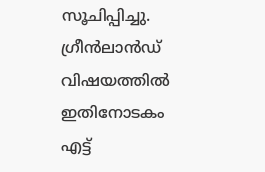സൂചിപ്പിച്ചു.
ഗ്രീൻലാൻഡ് വിഷയത്തിൽ ഇതിനോടകം എട്ട്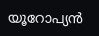യൂറോപ്യൻ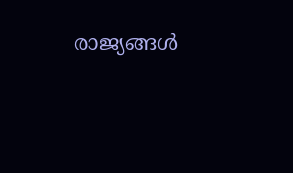രാജ്യങ്ങൾ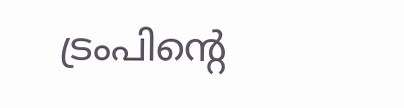ട്രംപിന്റെ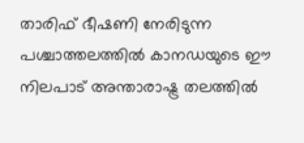താരിഫ് ഭീഷണി നേരിടുന്ന പശ്ചാത്തലത്തിൽ കാനഡയുടെ ഈ നിലപാട് അന്താരാഷ്ട്ര തലത്തിൽ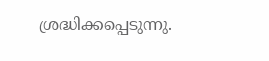ശ്രദ്ധിക്കപ്പെടുന്നു.